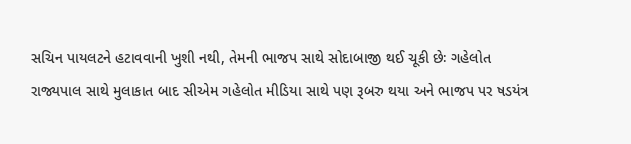સચિન પાયલટને હટાવવાની ખુશી નથી, તેમની ભાજપ સાથે સોદાબાજી થઈ ચૂકી છેઃ ગહેલોત
રાજ્યપાલ સાથે મુલાકાત બાદ સીએમ ગહેલોત મીડિયા સાથે પણ રૂબરુ થયા અને ભાજપ પર ષડયંત્ર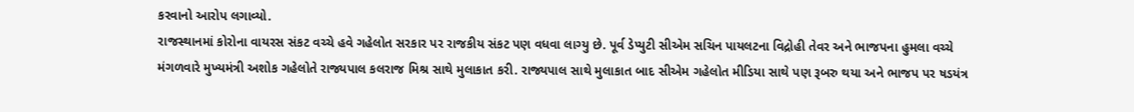કરવાનો આરોપ લગાવ્યો.
રાજસ્થાનમાં કોરોના વાયરસ સંકટ વચ્ચે હવે ગહેલોત સરકાર પર રાજકીય સંકટ પણ વધવા લાગ્યુ છે. પૂર્વ ડેપ્યુટી સીએમ સચિન પાયલટના વિદ્રોહી તેવર અને ભાજપના હુમલા વચ્ચે મંગળવારે મુખ્યમંત્રી અશોક ગહેલોતે રાજ્યપાલ કલરાજ મિશ્ર સાથે મુલાકાત કરી. રાજ્યપાલ સાથે મુલાકાત બાદ સીએમ ગહેલોત મીડિયા સાથે પણ રૂબરુ થયા અને ભાજપ પર ષડયંત્ર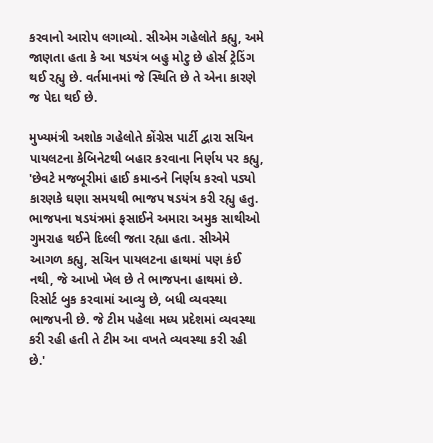કરવાનો આરોપ લગાવ્યો. સીએમ ગહેલોતે કહ્યુ, અમે જાણતા હતા કે આ ષડયંત્ર બહુ મોટુ છે હોર્સ ટ્રેડિંગ થઈ રહ્યુ છે. વર્તમાનમાં જે સ્થિતિ છે તે એના કારણે જ પેદા થઈ છે.

મુખ્યમંત્રી અશોક ગહેલોતે કોંગ્રેસ પાર્ટી દ્વારા સચિન પાયલટના કેબિનેટથી બહાર કરવાના નિર્ણય પર કહ્યુ, 'છેવટે મજબૂરીમાં હાઈ કમાન્ડને નિર્ણય કરવો પડ્યો કારણકે ઘણા સમયથી ભાજપ ષડયંત્ર કરી રહ્યુ હતુ. ભાજપના ષડયંત્રમાં ફસાઈને અમારા અમુક સાથીઓ ગુમરાહ થઈને દિલ્લી જતા રહ્યા હતા. સીએમે આગળ કહ્યુ, સચિન પાયલટના હાથમાં પણ કંઈ નથી, જે આખો ખેલ છે તે ભાજપના હાથમાં છે. રિસોર્ટ બુક કરવામાં આવ્યુ છે, બધી વ્યવસ્થા ભાજપની છે. જે ટીમ પહેલા મધ્ય પ્રદેશમાં વ્યવસ્થા કરી રહી હતી તે ટીમ આ વખતે વ્યવસ્થા કરી રહી છે.'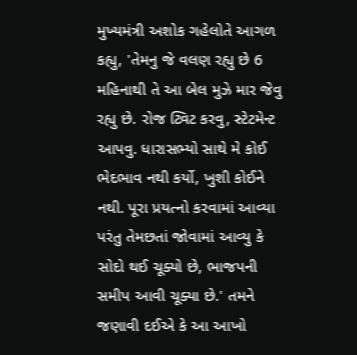મુખ્યમંત્રી અશોક ગહેલોતે આગળ કહ્યુ, 'તેમનુ જે વલણ રહ્યુ છે 6 મહિનાથી તે આ બેલ મુઝે માર જેવુ રહ્યુ છે. રોજ ટ્વિટ કરવુ, સ્ટેટમેન્ટ આપવુ. ધારાસભ્યો સાથે મે કોઈ ભેદભાવ નથી કર્યો, ખુશી કોઈને નથી. પૂરા પ્રયત્નો કરવામાં આવ્યા પરંતુ તેમછતાં જોવામાં આવ્યુ કે સોદો થઈ ચૂક્યો છે, ભાજપની સમીપ આવી ચૂક્યા છે.' તમને જણાવી દઈએ કે આ આખો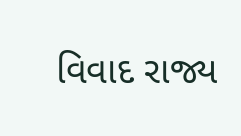વિવાદ રાજ્ય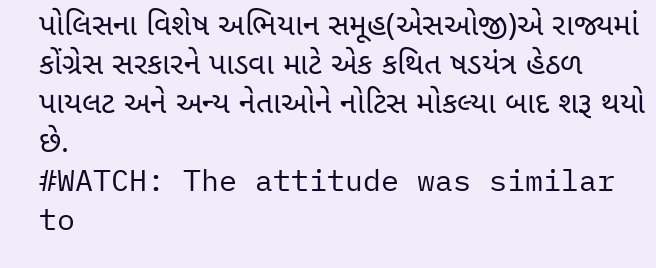પોલિસના વિશેષ અભિયાન સમૂહ(એસઓજી)એ રાજ્યમાં કોંગ્રેસ સરકારને પાડવા માટે એક કથિત ષડયંત્ર હેઠળ પાયલટ અને અન્ય નેતાઓને નોટિસ મોકલ્યા બાદ શરૂ થયો છે.
#WATCH: The attitude was similar to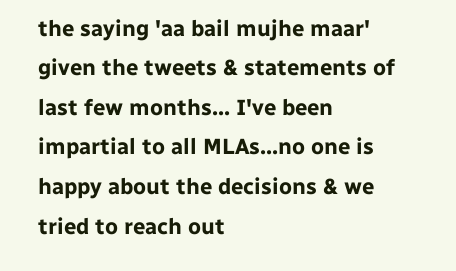the saying 'aa bail mujhe maar' given the tweets & statements of last few months... I've been impartial to all MLAs...no one is happy about the decisions & we tried to reach out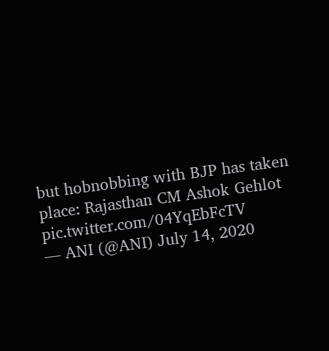but hobnobbing with BJP has taken place: Rajasthan CM Ashok Gehlot pic.twitter.com/04YqEbFcTV
— ANI (@ANI) July 14, 2020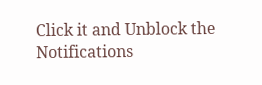Click it and Unblock the Notifications